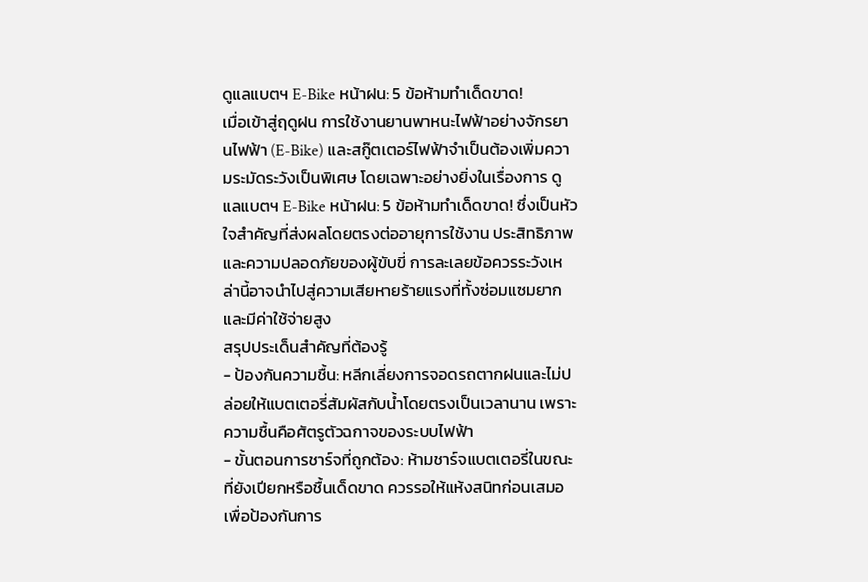ดูแลแบตฯ E-Bike หน้าฝน: 5 ข้อห้ามทำเด็ดขาด!
เมื่อเข้าสู่ฤดูฝน การใช้งานยานพาหนะไฟฟ้าอย่างจักรยานไฟฟ้า (E-Bike) และสกู๊ตเตอร์ไฟฟ้าจำเป็นต้องเพิ่มความระมัดระวังเป็นพิเศษ โดยเฉพาะอย่างยิ่งในเรื่องการ ดูแลแบตฯ E-Bike หน้าฝน: 5 ข้อห้ามทำเด็ดขาด! ซึ่งเป็นหัวใจสำคัญที่ส่งผลโดยตรงต่ออายุการใช้งาน ประสิทธิภาพ และความปลอดภัยของผู้ขับขี่ การละเลยข้อควรระวังเหล่านี้อาจนำไปสู่ความเสียหายร้ายแรงที่ทั้งซ่อมแซมยากและมีค่าใช้จ่ายสูง
สรุปประเด็นสำคัญที่ต้องรู้
- ป้องกันความชื้น: หลีกเลี่ยงการจอดรถตากฝนและไม่ปล่อยให้แบตเตอรี่สัมผัสกับน้ำโดยตรงเป็นเวลานาน เพราะความชื้นคือศัตรูตัวฉกาจของระบบไฟฟ้า
- ขั้นตอนการชาร์จที่ถูกต้อง: ห้ามชาร์จแบตเตอรี่ในขณะที่ยังเปียกหรือชื้นเด็ดขาด ควรรอให้แห้งสนิทก่อนเสมอเพื่อป้องกันการ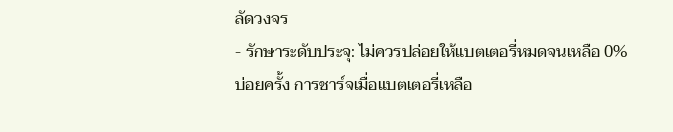ลัดวงจร
- รักษาระดับประจุ: ไม่ควรปล่อยให้แบตเตอรี่หมดจนเหลือ 0% บ่อยครั้ง การชาร์จเมื่อแบตเตอรี่เหลือ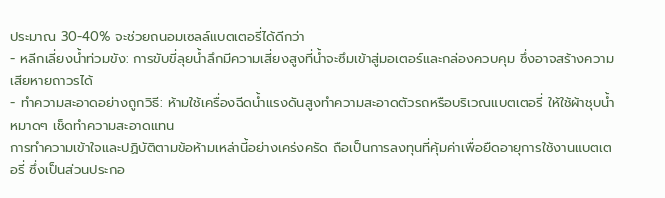ประมาณ 30-40% จะช่วยถนอมเซลล์แบตเตอรี่ได้ดีกว่า
- หลีกเลี่ยงน้ำท่วมขัง: การขับขี่ลุยน้ำลึกมีความเสี่ยงสูงที่น้ำจะซึมเข้าสู่มอเตอร์และกล่องควบคุม ซึ่งอาจสร้างความเสียหายถาวรได้
- ทำความสะอาดอย่างถูกวิธี: ห้ามใช้เครื่องฉีดน้ำแรงดันสูงทำความสะอาดตัวรถหรือบริเวณแบตเตอรี่ ให้ใช้ผ้าชุบน้ำหมาดๆ เช็ดทำความสะอาดแทน
การทำความเข้าใจและปฏิบัติตามข้อห้ามเหล่านี้อย่างเคร่งครัด ถือเป็นการลงทุนที่คุ้มค่าเพื่อยืดอายุการใช้งานแบตเตอรี่ ซึ่งเป็นส่วนประกอ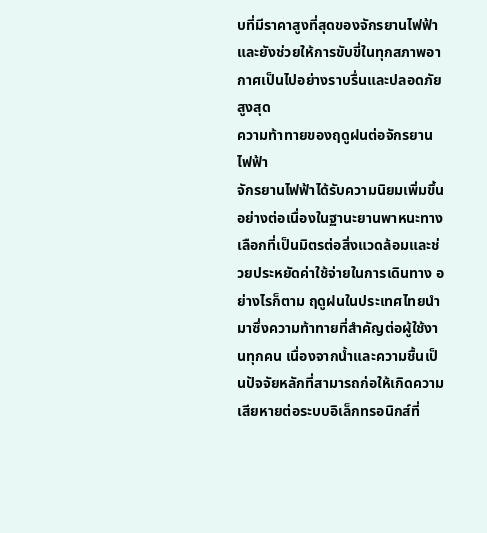บที่มีราคาสูงที่สุดของจักรยานไฟฟ้า และยังช่วยให้การขับขี่ในทุกสภาพอากาศเป็นไปอย่างราบรื่นและปลอดภัยสูงสุด
ความท้าทายของฤดูฝนต่อจักรยานไฟฟ้า
จักรยานไฟฟ้าได้รับความนิยมเพิ่มขึ้นอย่างต่อเนื่องในฐานะยานพาหนะทางเลือกที่เป็นมิตรต่อสิ่งแวดล้อมและช่วยประหยัดค่าใช้จ่ายในการเดินทาง อย่างไรก็ตาม ฤดูฝนในประเทศไทยนำมาซึ่งความท้าทายที่สำคัญต่อผู้ใช้งานทุกคน เนื่องจากน้ำและความชื้นเป็นปัจจัยหลักที่สามารถก่อให้เกิดความเสียหายต่อระบบอิเล็กทรอนิกส์ที่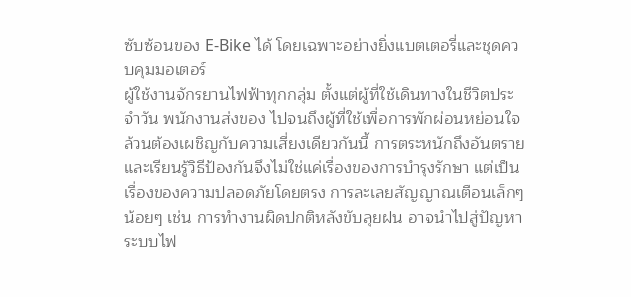ซับซ้อนของ E-Bike ได้ โดยเฉพาะอย่างยิ่งแบตเตอรี่และชุดควบคุมมอเตอร์
ผู้ใช้งานจักรยานไฟฟ้าทุกกลุ่ม ตั้งแต่ผู้ที่ใช้เดินทางในชีวิตประจำวัน พนักงานส่งของ ไปจนถึงผู้ที่ใช้เพื่อการพักผ่อนหย่อนใจ ล้วนต้องเผชิญกับความเสี่ยงเดียวกันนี้ การตระหนักถึงอันตรายและเรียนรู้วิธีป้องกันจึงไม่ใช่แค่เรื่องของการบำรุงรักษา แต่เป็นเรื่องของความปลอดภัยโดยตรง การละเลยสัญญาณเตือนเล็กๆ น้อยๆ เช่น การทำงานผิดปกติหลังขับลุยฝน อาจนำไปสู่ปัญหาระบบไฟ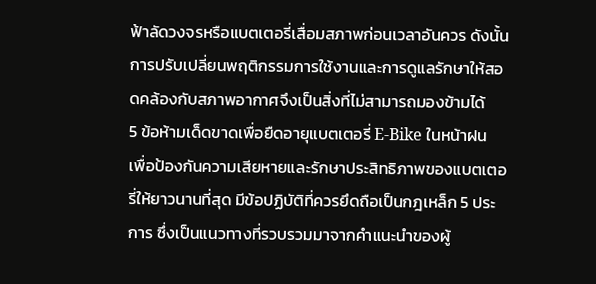ฟ้าลัดวงจรหรือแบตเตอรี่เสื่อมสภาพก่อนเวลาอันควร ดังนั้น การปรับเปลี่ยนพฤติกรรมการใช้งานและการดูแลรักษาให้สอดคล้องกับสภาพอากาศจึงเป็นสิ่งที่ไม่สามารถมองข้ามได้
5 ข้อห้ามเด็ดขาดเพื่อยืดอายุแบตเตอรี่ E-Bike ในหน้าฝน
เพื่อป้องกันความเสียหายและรักษาประสิทธิภาพของแบตเตอรี่ให้ยาวนานที่สุด มีข้อปฏิบัติที่ควรยึดถือเป็นกฎเหล็ก 5 ประการ ซึ่งเป็นแนวทางที่รวบรวมมาจากคำแนะนำของผู้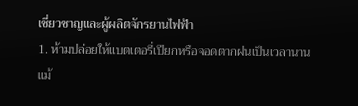เชี่ยวชาญและผู้ผลิตจักรยานไฟฟ้า
1. ห้ามปล่อยให้แบตเตอรี่เปียกหรือจอดตากฝนเป็นเวลานาน
แม้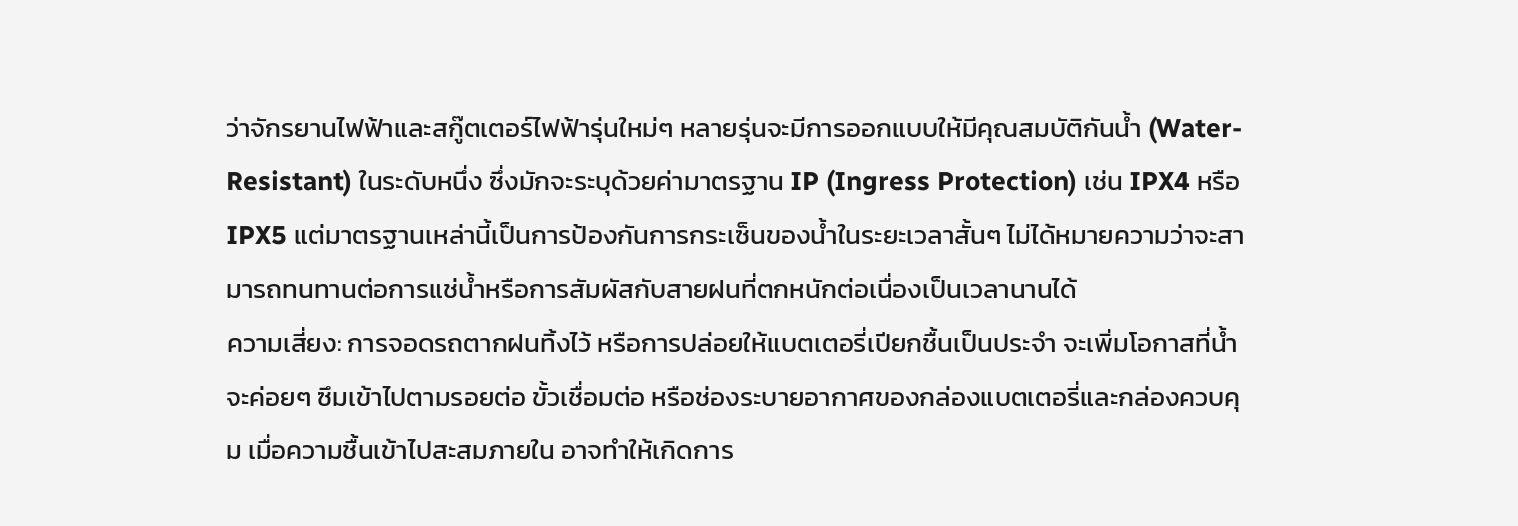ว่าจักรยานไฟฟ้าและสกู๊ตเตอร์ไฟฟ้ารุ่นใหม่ๆ หลายรุ่นจะมีการออกแบบให้มีคุณสมบัติกันน้ำ (Water-Resistant) ในระดับหนึ่ง ซึ่งมักจะระบุด้วยค่ามาตรฐาน IP (Ingress Protection) เช่น IPX4 หรือ IPX5 แต่มาตรฐานเหล่านี้เป็นการป้องกันการกระเซ็นของน้ำในระยะเวลาสั้นๆ ไม่ได้หมายความว่าจะสามารถทนทานต่อการแช่น้ำหรือการสัมผัสกับสายฝนที่ตกหนักต่อเนื่องเป็นเวลานานได้
ความเสี่ยง: การจอดรถตากฝนทิ้งไว้ หรือการปล่อยให้แบตเตอรี่เปียกชื้นเป็นประจำ จะเพิ่มโอกาสที่น้ำจะค่อยๆ ซึมเข้าไปตามรอยต่อ ขั้วเชื่อมต่อ หรือช่องระบายอากาศของกล่องแบตเตอรี่และกล่องควบคุม เมื่อความชื้นเข้าไปสะสมภายใน อาจทำให้เกิดการ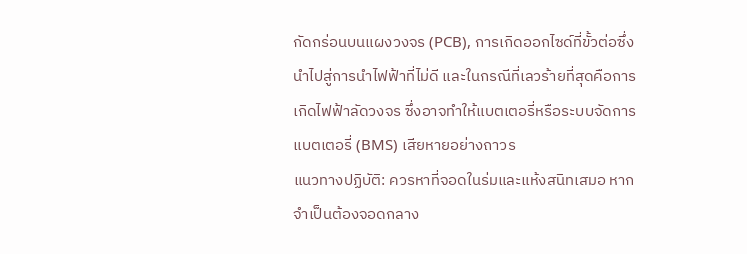กัดกร่อนบนแผงวงจร (PCB), การเกิดออกไซด์ที่ขั้วต่อซึ่งนำไปสู่การนำไฟฟ้าที่ไม่ดี และในกรณีที่เลวร้ายที่สุดคือการเกิดไฟฟ้าลัดวงจร ซึ่งอาจทำให้แบตเตอรี่หรือระบบจัดการแบตเตอรี่ (BMS) เสียหายอย่างถาวร
แนวทางปฏิบัติ: ควรหาที่จอดในร่มและแห้งสนิทเสมอ หากจำเป็นต้องจอดกลาง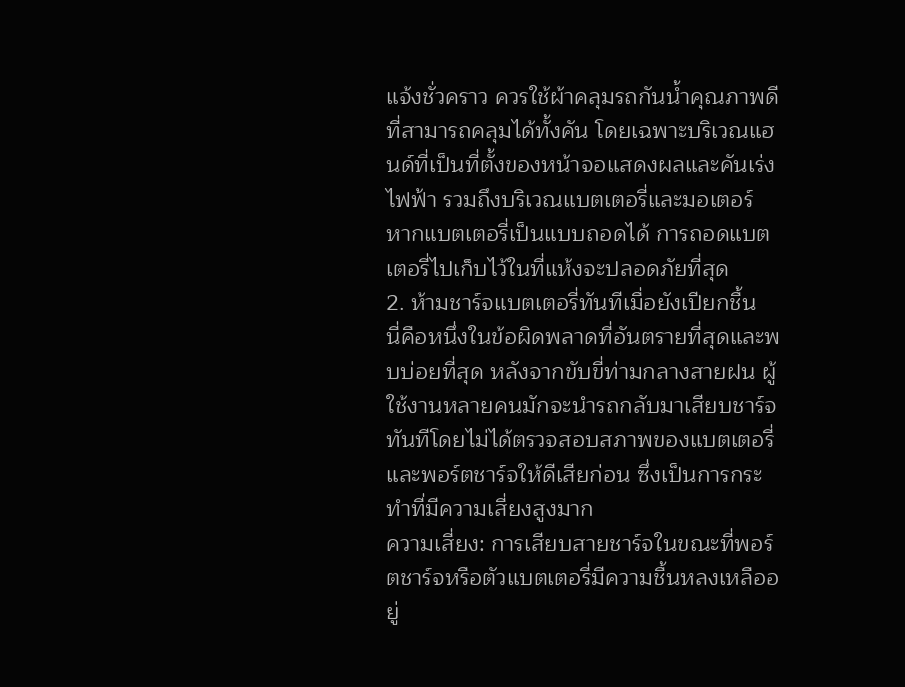แจ้งชั่วคราว ควรใช้ผ้าคลุมรถกันน้ำคุณภาพดีที่สามารถคลุมได้ทั้งคัน โดยเฉพาะบริเวณแฮนด์ที่เป็นที่ตั้งของหน้าจอแสดงผลและคันเร่งไฟฟ้า รวมถึงบริเวณแบตเตอรี่และมอเตอร์ หากแบตเตอรี่เป็นแบบถอดได้ การถอดแบตเตอรี่ไปเก็บไว้ในที่แห้งจะปลอดภัยที่สุด
2. ห้ามชาร์จแบตเตอรี่ทันทีเมื่อยังเปียกชื้น
นี่คือหนึ่งในข้อผิดพลาดที่อันตรายที่สุดและพบบ่อยที่สุด หลังจากขับขี่ท่ามกลางสายฝน ผู้ใช้งานหลายคนมักจะนำรถกลับมาเสียบชาร์จทันทีโดยไม่ได้ตรวจสอบสภาพของแบตเตอรี่และพอร์ตชาร์จให้ดีเสียก่อน ซึ่งเป็นการกระทำที่มีความเสี่ยงสูงมาก
ความเสี่ยง: การเสียบสายชาร์จในขณะที่พอร์ตชาร์จหรือตัวแบตเตอรี่มีความชื้นหลงเหลืออยู่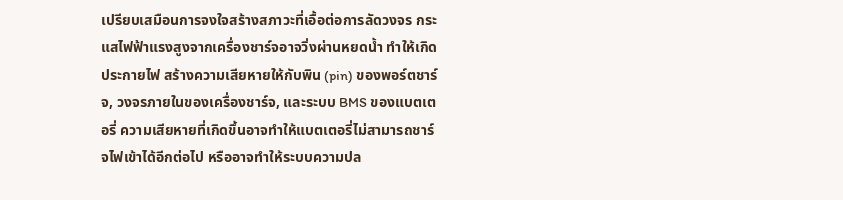เปรียบเสมือนการจงใจสร้างสภาวะที่เอื้อต่อการลัดวงจร กระแสไฟฟ้าแรงสูงจากเครื่องชาร์จอาจวิ่งผ่านหยดน้ำ ทำให้เกิดประกายไฟ สร้างความเสียหายให้กับพิน (pin) ของพอร์ตชาร์จ, วงจรภายในของเครื่องชาร์จ, และระบบ BMS ของแบตเตอรี่ ความเสียหายที่เกิดขึ้นอาจทำให้แบตเตอรี่ไม่สามารถชาร์จไฟเข้าได้อีกต่อไป หรืออาจทำให้ระบบความปล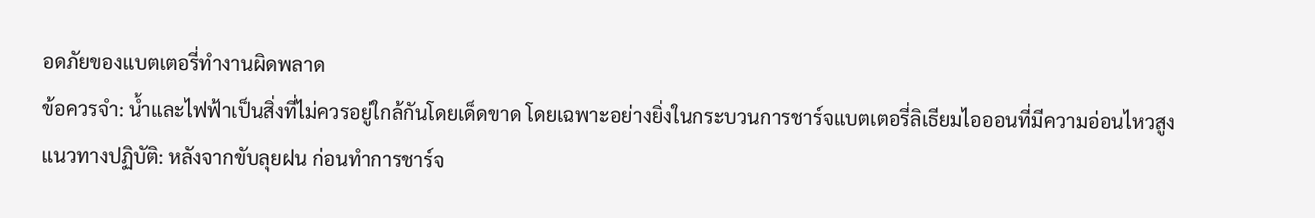อดภัยของแบตเตอรี่ทำงานผิดพลาด
ข้อควรจำ: น้ำและไฟฟ้าเป็นสิ่งที่ไม่ควรอยู่ใกล้กันโดยเด็ดขาด โดยเฉพาะอย่างยิ่งในกระบวนการชาร์จแบตเตอรี่ลิเธียมไอออนที่มีความอ่อนไหวสูง
แนวทางปฏิบัติ: หลังจากขับลุยฝน ก่อนทำการชาร์จ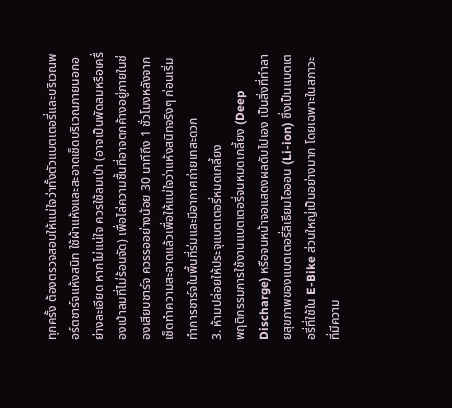ทุกครั้ง ต้องตรวจสอบให้แน่ใจว่าทั้งตัวแบตเตอรี่และบริเวณพอร์ตชาร์จแห้งสนิท ใช้ผ้าแห้งและสะอาดเช็ดบริเวณภายนอกอย่างละเอียด หากไม่แน่ใจ ควรใช้ลมเป่า (อาจเป็นพัดลมหรือเครื่องเป่าลมที่ไม่ร้อนจัด) เพื่อไล่ความชื้นที่อาจตกค้างอยู่ภายในช่องเสียบชาร์จ ควรรออย่างน้อย 30 นาทีถึง 1 ชั่วโมงหลังจากเช็ดทำความสะอาดแล้วเพื่อให้แน่ใจว่าแห้งสนิทจริงๆ ก่อนเริ่มทำการชาร์จในพื้นที่ร่มและมีอากาศถ่ายเทสะดวก
3. ห้ามปล่อยให้ประจุแบตเตอรี่หมดเกลี้ยง
พฤติกรรมการใช้งานแบตเตอรี่จนหมดเกลี้ยง (Deep Discharge) หรือจนหน้าจอแสดงผลดับไปเอง เป็นสิ่งที่ทำลายสุขภาพของแบตเตอรี่ลิเธียมไอออน (Li-ion) ซึ่งเป็นแบตเตอรี่ที่ใช้ใน E-Bike ส่วนใหญ่เป็นอย่างมาก โดยเฉพาะในสภาวะที่มีความ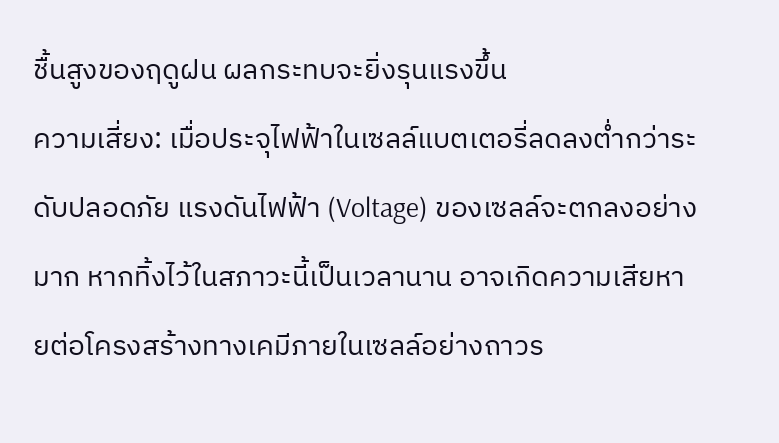ชื้นสูงของฤดูฝน ผลกระทบจะยิ่งรุนแรงขึ้น
ความเสี่ยง: เมื่อประจุไฟฟ้าในเซลล์แบตเตอรี่ลดลงต่ำกว่าระดับปลอดภัย แรงดันไฟฟ้า (Voltage) ของเซลล์จะตกลงอย่างมาก หากทิ้งไว้ในสภาวะนี้เป็นเวลานาน อาจเกิดความเสียหายต่อโครงสร้างทางเคมีภายในเซลล์อย่างถาวร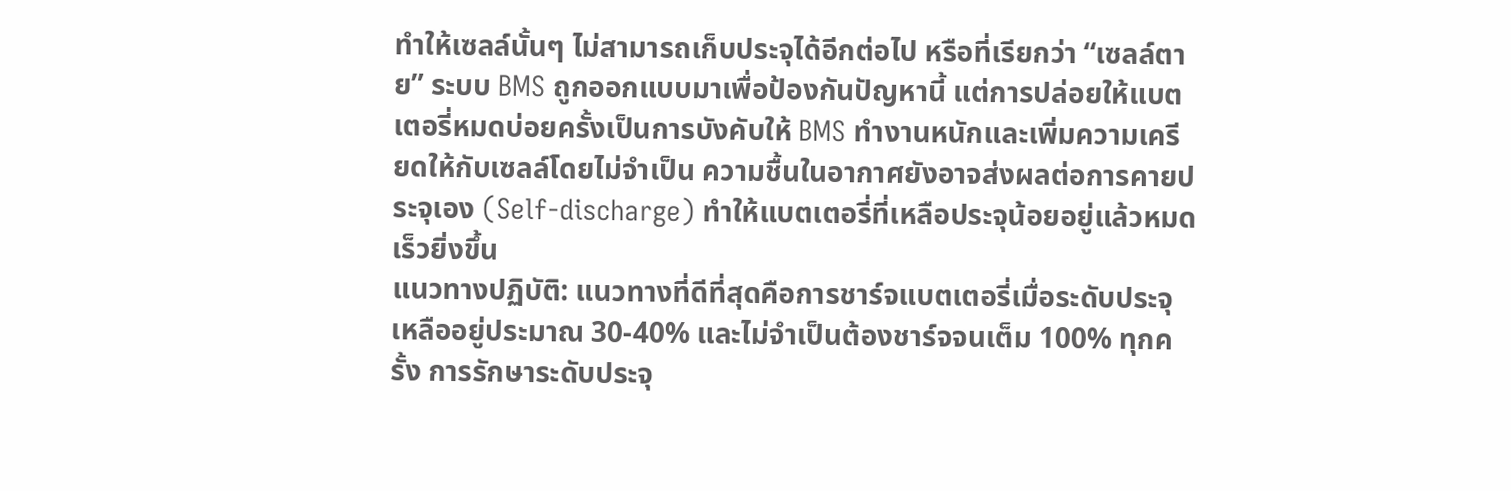ทำให้เซลล์นั้นๆ ไม่สามารถเก็บประจุได้อีกต่อไป หรือที่เรียกว่า “เซลล์ตาย” ระบบ BMS ถูกออกแบบมาเพื่อป้องกันปัญหานี้ แต่การปล่อยให้แบตเตอรี่หมดบ่อยครั้งเป็นการบังคับให้ BMS ทำงานหนักและเพิ่มความเครียดให้กับเซลล์โดยไม่จำเป็น ความชื้นในอากาศยังอาจส่งผลต่อการคายประจุเอง (Self-discharge) ทำให้แบตเตอรี่ที่เหลือประจุน้อยอยู่แล้วหมดเร็วยิ่งขึ้น
แนวทางปฏิบัติ: แนวทางที่ดีที่สุดคือการชาร์จแบตเตอรี่เมื่อระดับประจุเหลืออยู่ประมาณ 30-40% และไม่จำเป็นต้องชาร์จจนเต็ม 100% ทุกครั้ง การรักษาระดับประจุ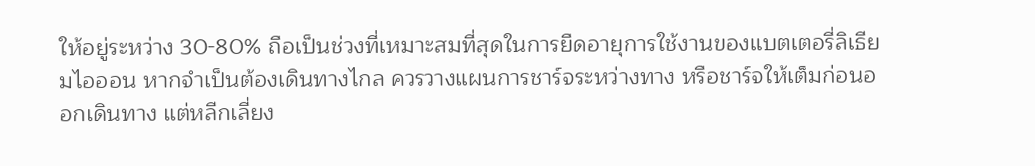ให้อยู่ระหว่าง 30-80% ถือเป็นช่วงที่เหมาะสมที่สุดในการยืดอายุการใช้งานของแบตเตอรี่ลิเธียมไอออน หากจำเป็นต้องเดินทางไกล ควรวางแผนการชาร์จระหว่างทาง หรือชาร์จให้เต็มก่อนออกเดินทาง แต่หลีกเลี่ยง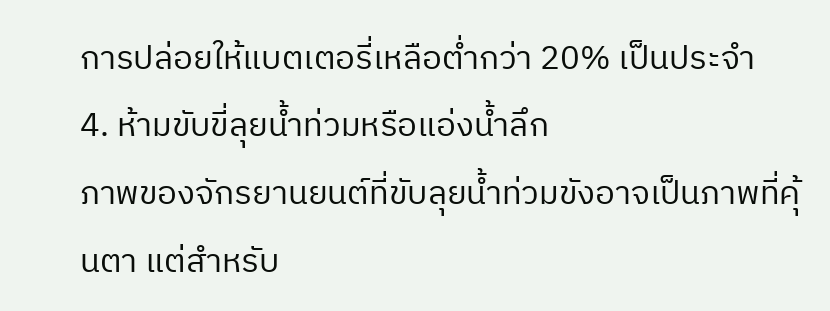การปล่อยให้แบตเตอรี่เหลือต่ำกว่า 20% เป็นประจำ
4. ห้ามขับขี่ลุยน้ำท่วมหรือแอ่งน้ำลึก
ภาพของจักรยานยนต์ที่ขับลุยน้ำท่วมขังอาจเป็นภาพที่คุ้นตา แต่สำหรับ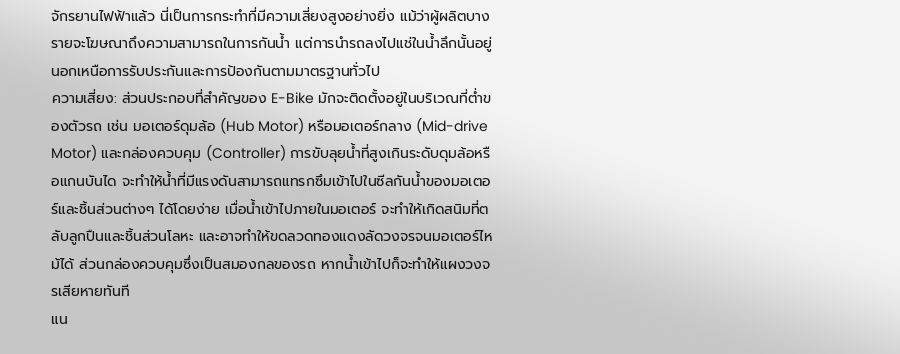จักรยานไฟฟ้าแล้ว นี่เป็นการกระทำที่มีความเสี่ยงสูงอย่างยิ่ง แม้ว่าผู้ผลิตบางรายจะโฆษณาถึงความสามารถในการกันน้ำ แต่การนำรถลงไปแช่ในน้ำลึกนั้นอยู่นอกเหนือการรับประกันและการป้องกันตามมาตรฐานทั่วไป
ความเสี่ยง: ส่วนประกอบที่สำคัญของ E-Bike มักจะติดตั้งอยู่ในบริเวณที่ต่ำของตัวรถ เช่น มอเตอร์ดุมล้อ (Hub Motor) หรือมอเตอร์กลาง (Mid-drive Motor) และกล่องควบคุม (Controller) การขับลุยน้ำที่สูงเกินระดับดุมล้อหรือแกนบันได จะทำให้น้ำที่มีแรงดันสามารถแทรกซึมเข้าไปในซีลกันน้ำของมอเตอร์และชิ้นส่วนต่างๆ ได้โดยง่าย เมื่อน้ำเข้าไปภายในมอเตอร์ จะทำให้เกิดสนิมที่ตลับลูกปืนและชิ้นส่วนโลหะ และอาจทำให้ขดลวดทองแดงลัดวงจรจนมอเตอร์ไหม้ได้ ส่วนกล่องควบคุมซึ่งเป็นสมองกลของรถ หากน้ำเข้าไปก็จะทำให้แผงวงจรเสียหายทันที
แน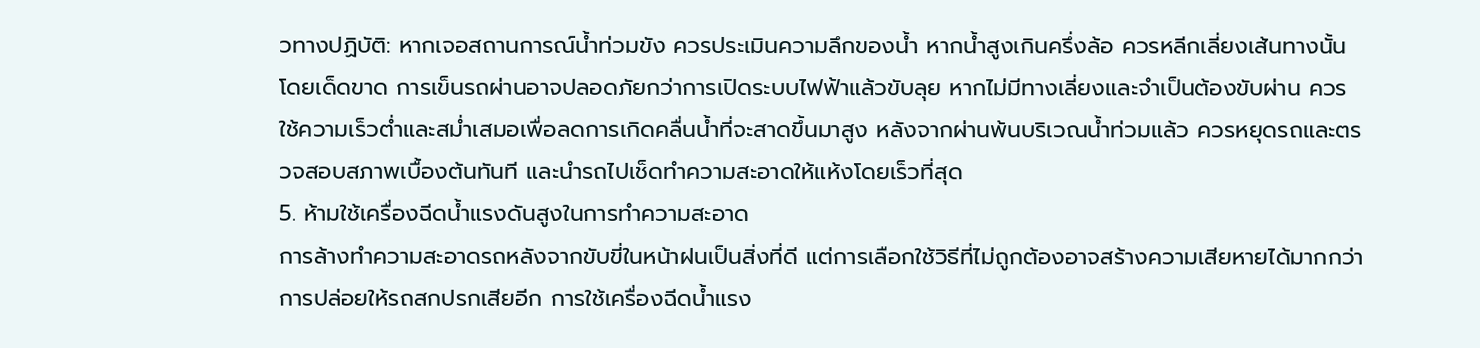วทางปฏิบัติ: หากเจอสถานการณ์น้ำท่วมขัง ควรประเมินความลึกของน้ำ หากน้ำสูงเกินครึ่งล้อ ควรหลีกเลี่ยงเส้นทางนั้นโดยเด็ดขาด การเข็นรถผ่านอาจปลอดภัยกว่าการเปิดระบบไฟฟ้าแล้วขับลุย หากไม่มีทางเลี่ยงและจำเป็นต้องขับผ่าน ควรใช้ความเร็วต่ำและสม่ำเสมอเพื่อลดการเกิดคลื่นน้ำที่จะสาดขึ้นมาสูง หลังจากผ่านพ้นบริเวณน้ำท่วมแล้ว ควรหยุดรถและตรวจสอบสภาพเบื้องต้นทันที และนำรถไปเช็ดทำความสะอาดให้แห้งโดยเร็วที่สุด
5. ห้ามใช้เครื่องฉีดน้ำแรงดันสูงในการทำความสะอาด
การล้างทำความสะอาดรถหลังจากขับขี่ในหน้าฝนเป็นสิ่งที่ดี แต่การเลือกใช้วิธีที่ไม่ถูกต้องอาจสร้างความเสียหายได้มากกว่าการปล่อยให้รถสกปรกเสียอีก การใช้เครื่องฉีดน้ำแรง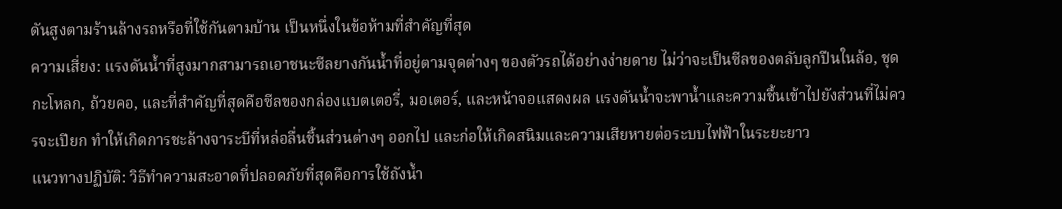ดันสูงตามร้านล้างรถหรือที่ใช้กันตามบ้าน เป็นหนึ่งในข้อห้ามที่สำคัญที่สุด
ความเสี่ยง: แรงดันน้ำที่สูงมากสามารถเอาชนะซีลยางกันน้ำที่อยู่ตามจุดต่างๆ ของตัวรถได้อย่างง่ายดาย ไม่ว่าจะเป็นซีลของตลับลูกปืนในล้อ, ชุดกะโหลก, ถ้วยคอ, และที่สำคัญที่สุดคือซีลของกล่องแบตเตอรี่, มอเตอร์, และหน้าจอแสดงผล แรงดันน้ำจะพาน้ำและความชื้นเข้าไปยังส่วนที่ไม่ควรจะเปียก ทำให้เกิดการชะล้างจาระบีที่หล่อลื่นชิ้นส่วนต่างๆ ออกไป และก่อให้เกิดสนิมและความเสียหายต่อระบบไฟฟ้าในระยะยาว
แนวทางปฏิบัติ: วิธีทำความสะอาดที่ปลอดภัยที่สุดคือการใช้ถังน้ำ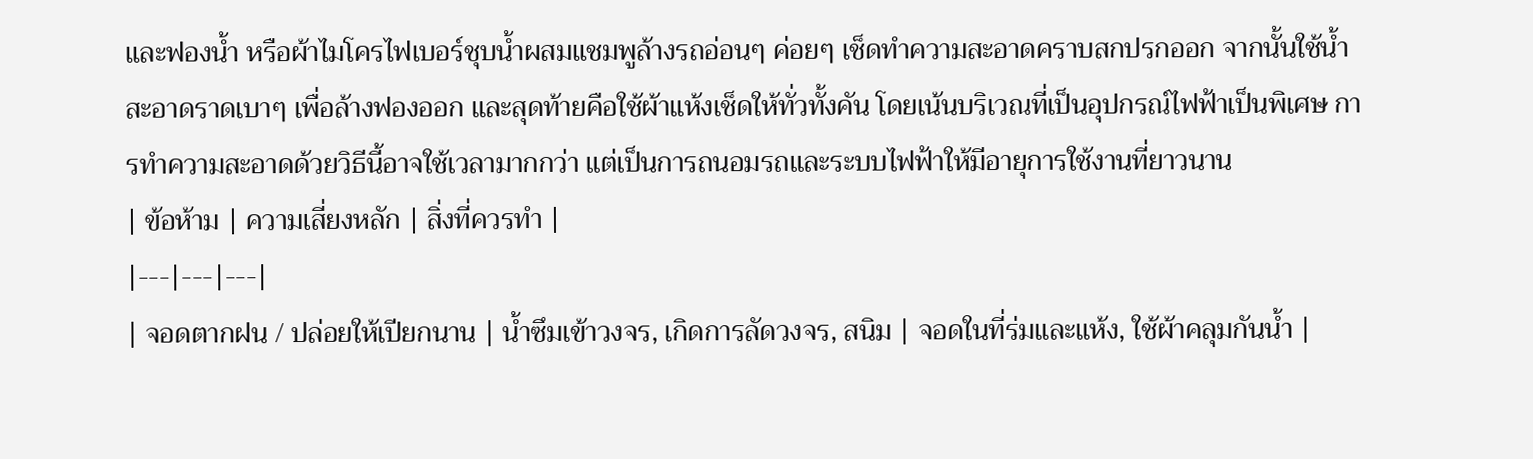และฟองน้ำ หรือผ้าไมโครไฟเบอร์ชุบน้ำผสมแชมพูล้างรถอ่อนๆ ค่อยๆ เช็ดทำความสะอาดคราบสกปรกออก จากนั้นใช้น้ำสะอาดราดเบาๆ เพื่อล้างฟองออก และสุดท้ายคือใช้ผ้าแห้งเช็ดให้ทั่วทั้งคัน โดยเน้นบริเวณที่เป็นอุปกรณ์ไฟฟ้าเป็นพิเศษ การทำความสะอาดด้วยวิธีนี้อาจใช้เวลามากกว่า แต่เป็นการถนอมรถและระบบไฟฟ้าให้มีอายุการใช้งานที่ยาวนาน
| ข้อห้าม | ความเสี่ยงหลัก | สิ่งที่ควรทำ |
|---|---|---|
| จอดตากฝน / ปล่อยให้เปียกนาน | น้ำซึมเข้าวงจร, เกิดการลัดวงจร, สนิม | จอดในที่ร่มและแห้ง, ใช้ผ้าคลุมกันน้ำ |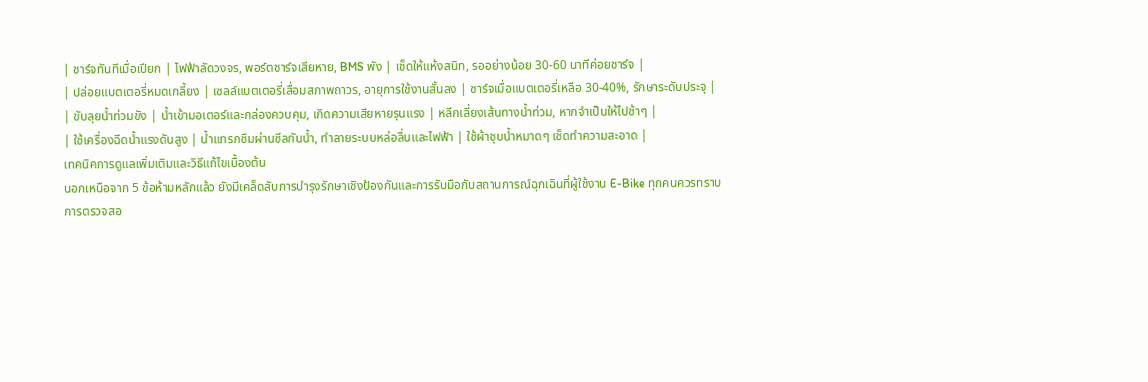| ชาร์จทันทีเมื่อเปียก | ไฟฟ้าลัดวงจร, พอร์ตชาร์จเสียหาย, BMS พัง | เช็ดให้แห้งสนิท, รออย่างน้อย 30-60 นาทีค่อยชาร์จ |
| ปล่อยแบตเตอรี่หมดเกลี้ยง | เซลล์แบตเตอรี่เสื่อมสภาพถาวร, อายุการใช้งานสั้นลง | ชาร์จเมื่อแบตเตอรี่เหลือ 30-40%, รักษาระดับประจุ |
| ขับลุยน้ำท่วมขัง | น้ำเข้ามอเตอร์และกล่องควบคุม, เกิดความเสียหายรุนแรง | หลีกเลี่ยงเส้นทางน้ำท่วม, หากจำเป็นให้ไปช้าๆ |
| ใช้เครื่องฉีดน้ำแรงดันสูง | น้ำแทรกซึมผ่านซีลกันน้ำ, ทำลายระบบหล่อลื่นและไฟฟ้า | ใช้ผ้าชุบน้ำหมาดๆ เช็ดทำความสะอาด |
เทคนิคการดูแลเพิ่มเติมและวิธีแก้ไขเบื้องต้น
นอกเหนือจาก 5 ข้อห้ามหลักแล้ว ยังมีเคล็ดลับการบำรุงรักษาเชิงป้องกันและการรับมือกับสถานการณ์ฉุกเฉินที่ผู้ใช้งาน E-Bike ทุกคนควรทราบ
การตรวจสอ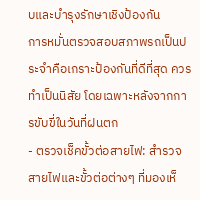บและบำรุงรักษาเชิงป้องกัน
การหมั่นตรวจสอบสภาพรถเป็นประจำคือเกราะป้องกันที่ดีที่สุด ควรทำเป็นนิสัย โดยเฉพาะหลังจากการขับขี่ในวันที่ฝนตก
- ตรวจเช็คขั้วต่อสายไฟ: สำรวจสายไฟและขั้วต่อต่างๆ ที่มองเห็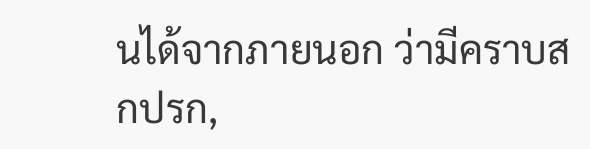นได้จากภายนอก ว่ามีคราบสกปรก,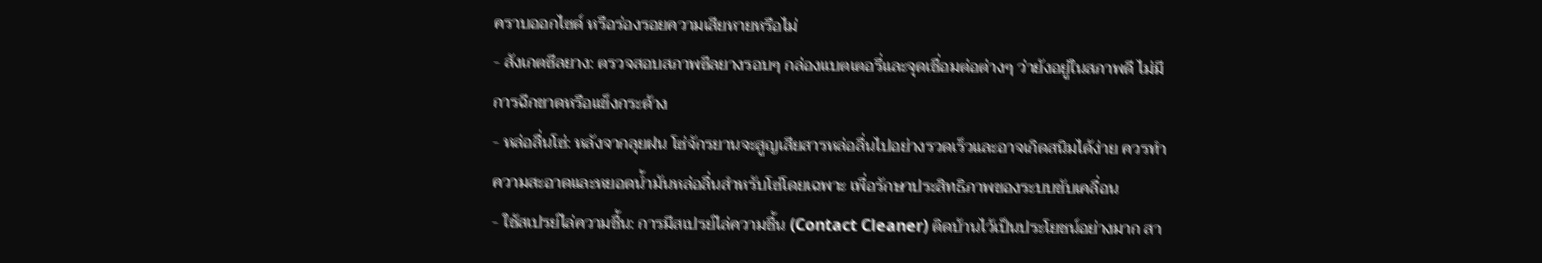คราบออกไซด์ หรือร่องรอยความเสียหายหรือไม่
- สังเกตซีลยาง: ตรวจสอบสภาพซีลยางรอบๆ กล่องแบตเตอรี่และจุดเชื่อมต่อต่างๆ ว่ายังอยู่ในสภาพดี ไม่มีการฉีกขาดหรือแข็งกระด้าง
- หล่อลื่นโซ่: หลังจากลุยฝน โซ่จักรยานจะสูญเสียสารหล่อลื่นไปอย่างรวดเร็วและอาจเกิดสนิมได้ง่าย ควรทำความสะอาดและหยอดน้ำมันหล่อลื่นสำหรับโซ่โดยเฉพาะ เพื่อรักษาประสิทธิภาพของระบบขับเคลื่อน
- ใช้สเปรย์ไล่ความชื้น: การมีสเปรย์ไล่ความชื้น (Contact Cleaner) ติดบ้านไว้เป็นประโยชน์อย่างมาก สา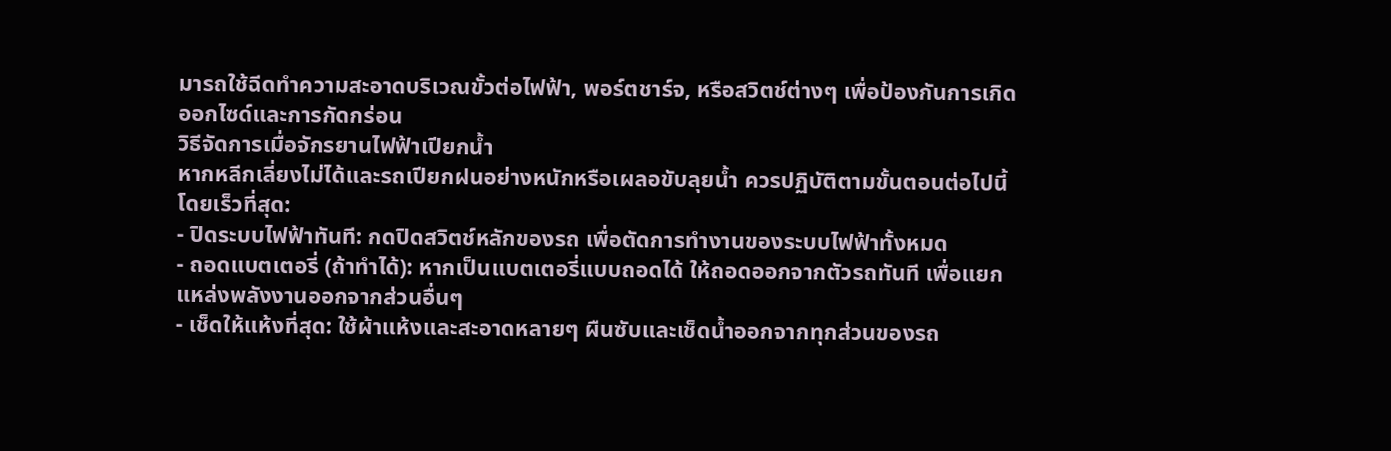มารถใช้ฉีดทำความสะอาดบริเวณขั้วต่อไฟฟ้า, พอร์ตชาร์จ, หรือสวิตช์ต่างๆ เพื่อป้องกันการเกิดออกไซด์และการกัดกร่อน
วิธีจัดการเมื่อจักรยานไฟฟ้าเปียกน้ำ
หากหลีกเลี่ยงไม่ได้และรถเปียกฝนอย่างหนักหรือเผลอขับลุยน้ำ ควรปฏิบัติตามขั้นตอนต่อไปนี้โดยเร็วที่สุด:
- ปิดระบบไฟฟ้าทันที: กดปิดสวิตช์หลักของรถ เพื่อตัดการทำงานของระบบไฟฟ้าทั้งหมด
- ถอดแบตเตอรี่ (ถ้าทำได้): หากเป็นแบตเตอรี่แบบถอดได้ ให้ถอดออกจากตัวรถทันที เพื่อแยกแหล่งพลังงานออกจากส่วนอื่นๆ
- เช็ดให้แห้งที่สุด: ใช้ผ้าแห้งและสะอาดหลายๆ ผืนซับและเช็ดน้ำออกจากทุกส่วนของรถ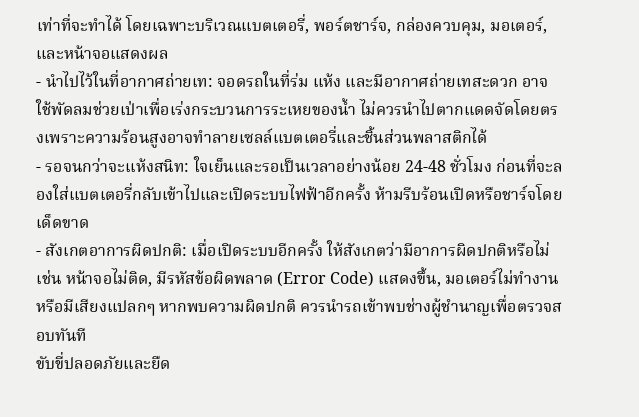เท่าที่จะทำได้ โดยเฉพาะบริเวณแบตเตอรี่, พอร์ตชาร์จ, กล่องควบคุม, มอเตอร์, และหน้าจอแสดงผล
- นำไปไว้ในที่อากาศถ่ายเท: จอดรถในที่ร่ม แห้ง และมีอากาศถ่ายเทสะดวก อาจใช้พัดลมช่วยเป่าเพื่อเร่งกระบวนการระเหยของน้ำ ไม่ควรนำไปตากแดดจัดโดยตรงเพราะความร้อนสูงอาจทำลายเซลล์แบตเตอรี่และชิ้นส่วนพลาสติกได้
- รอจนกว่าจะแห้งสนิท: ใจเย็นและรอเป็นเวลาอย่างน้อย 24-48 ชั่วโมง ก่อนที่จะลองใส่แบตเตอรี่กลับเข้าไปและเปิดระบบไฟฟ้าอีกครั้ง ห้ามรีบร้อนเปิดหรือชาร์จโดยเด็ดขาด
- สังเกตอาการผิดปกติ: เมื่อเปิดระบบอีกครั้ง ให้สังเกตว่ามีอาการผิดปกติหรือไม่ เช่น หน้าจอไม่ติด, มีรหัสข้อผิดพลาด (Error Code) แสดงขึ้น, มอเตอร์ไม่ทำงาน หรือมีเสียงแปลกๆ หากพบความผิดปกติ ควรนำรถเข้าพบช่างผู้ชำนาญเพื่อตรวจสอบทันที
ขับขี่ปลอดภัยและยืด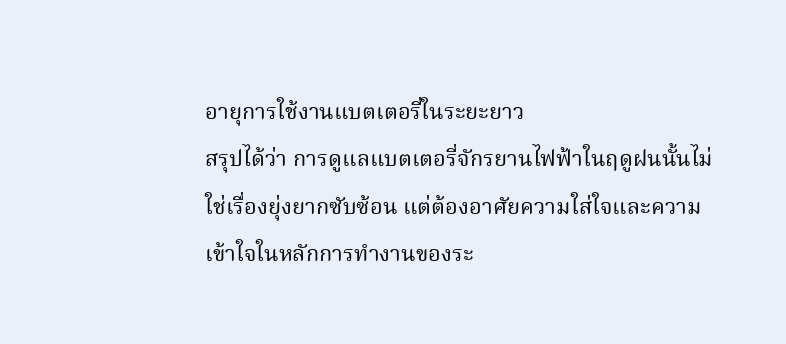อายุการใช้งานแบตเตอรี่ในระยะยาว
สรุปได้ว่า การดูแลแบตเตอรี่จักรยานไฟฟ้าในฤดูฝนนั้นไม่ใช่เรื่องยุ่งยากซับซ้อน แต่ต้องอาศัยความใส่ใจและความเข้าใจในหลักการทำงานของระ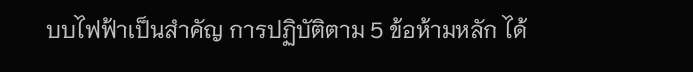บบไฟฟ้าเป็นสำคัญ การปฏิบัติตาม 5 ข้อห้ามหลัก ได้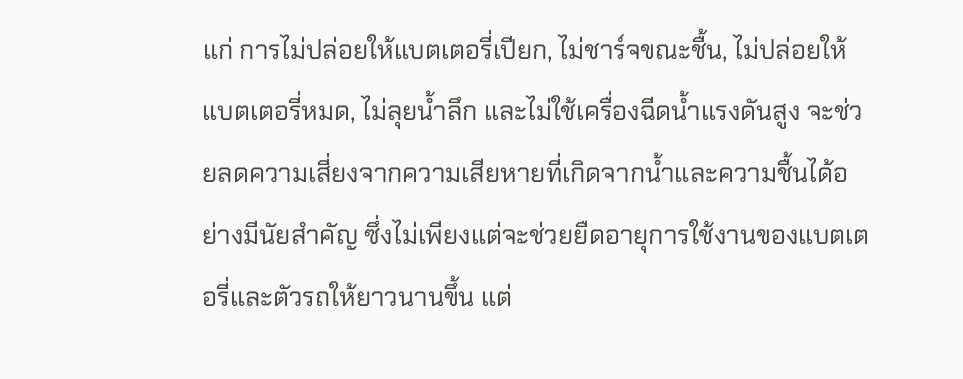แก่ การไม่ปล่อยให้แบตเตอรี่เปียก, ไม่ชาร์จขณะชื้น, ไม่ปล่อยให้แบตเตอรี่หมด, ไม่ลุยน้ำลึก และไม่ใช้เครื่องฉีดน้ำแรงดันสูง จะช่วยลดความเสี่ยงจากความเสียหายที่เกิดจากน้ำและความชื้นได้อย่างมีนัยสำคัญ ซึ่งไม่เพียงแต่จะช่วยยืดอายุการใช้งานของแบตเตอรี่และตัวรถให้ยาวนานขึ้น แต่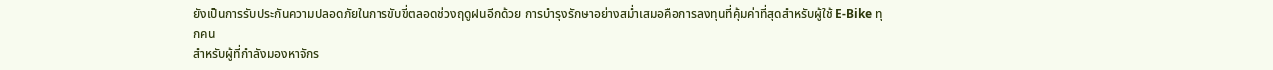ยังเป็นการรับประกันความปลอดภัยในการขับขี่ตลอดช่วงฤดูฝนอีกด้วย การบำรุงรักษาอย่างสม่ำเสมอคือการลงทุนที่คุ้มค่าที่สุดสำหรับผู้ใช้ E-Bike ทุกคน
สำหรับผู้ที่กำลังมองหาจักร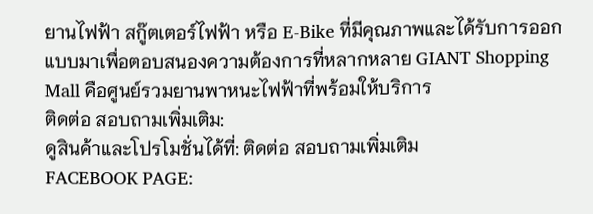ยานไฟฟ้า สกู๊ตเตอร์ไฟฟ้า หรือ E-Bike ที่มีคุณภาพและได้รับการออกแบบมาเพื่อตอบสนองความต้องการที่หลากหลาย GIANT Shopping Mall คือศูนย์รวมยานพาหนะไฟฟ้าที่พร้อมให้บริการ
ติดต่อ สอบถามเพิ่มเติม:
ดูสินค้าและโปรโมชั่นได้ที่: ติดต่อ สอบถามเพิ่มเติม
FACEBOOK PAGE: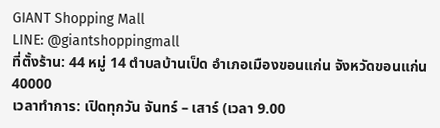GIANT Shopping Mall
LINE: @giantshoppingmall
ที่ตั้งร้าน: 44 หมู่ 14 ตำบลบ้านเป็ด อำเภอเมืองขอนแก่น จังหวัดขอนแก่น 40000
เวลาทำการ: เปิดทุกวัน จันทร์ – เสาร์ (เวลา 9.00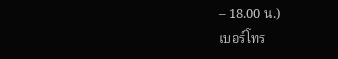– 18.00 น.)
เบอร์โทร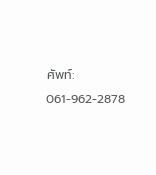ศัพท์: 061-962-2878